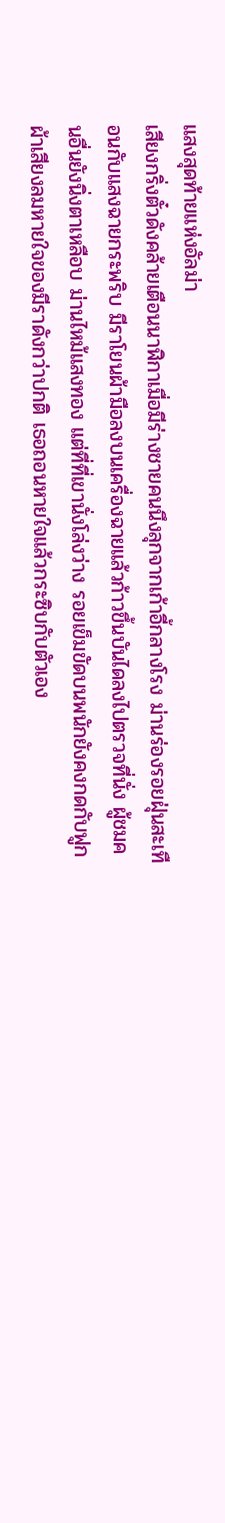แสงสุดท้ายแห่งอัลม่า
เสียงกริ่งตั๋วดังคล้ายเตือนนาฬิกาเมื่อมีร่างชายคนนึงลุกจากเก้าอี้กลางโรง ม่านร่องรอยฝุ่นสะเทือนกับแสงฉายกระพริบ มีราโยนผ้ามือลงบนเครื่องฉายแล้วก้าวขึ้นบันไดลงไปตรวจที่นั่ง ผู้ชมคนอื่นยังนิ่งตาเหลือบ ม่านไหม้แสงทอง แต่ที่ที่เขานั่งโล่งว่าง รอยเข็มขัดบนพนักยังคงกดกับฟูกผ้าเสียงลมหายใจของมีราดังกว่าปกติ เธอถอนหายใจแล้วกระซิบกับตัวเอง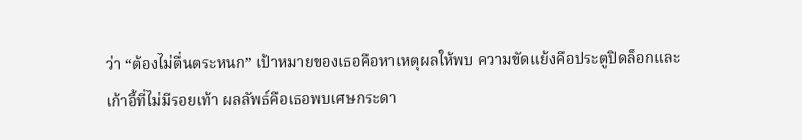ว่า “ต้องไม่ตื่นตระหนก” เป้าหมายของเธอคือหาเหตุผลให้พบ ความขัดแย้งคือประตูปิดล็อกและเก้าอี้ที่ไม่มีรอยเท้า ผลลัพธ์คือเธอพบเศษกระดา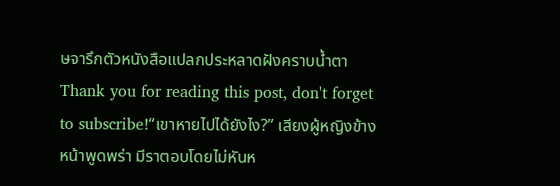ษจารึกตัวหนังสือแปลกประหลาดฝังคราบน้ำตา
Thank you for reading this post, don't forget to subscribe!“เขาหายไปได้ยังไง?” เสียงผู้หญิงข้างหน้าพูดพร่า มีราตอบโดยไม่หันห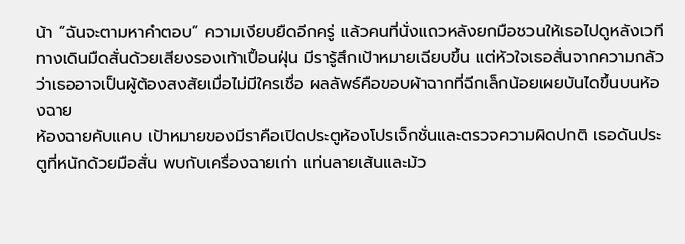น้า “ฉันจะตามหาคำตอบ” ความเงียบยืดอีกครู่ แล้วคนที่นั่งแถวหลังยกมือชวนให้เธอไปดูหลังเวที ทางเดินมืดสั่นด้วยเสียงรองเท้าเปื้อนฝุ่น มีรารู้สึกเป้าหมายเฉียบขึ้น แต่หัวใจเธอสั่นจากความกลัวว่าเธออาจเป็นผู้ต้องสงสัยเมื่อไม่มีใครเชื่อ ผลลัพธ์คือขอบผ้าฉากที่ฉีกเล็กน้อยเผยบันไดขึ้นบนห้องฉาย
ห้องฉายคับแคบ เป้าหมายของมีราคือเปิดประตูห้องโปรเจ็กชั่นและตรวจความผิดปกติ เธอดันประตูที่หนักด้วยมือสั่น พบกับเครื่องฉายเก่า แท่นลายเส้นและม้ว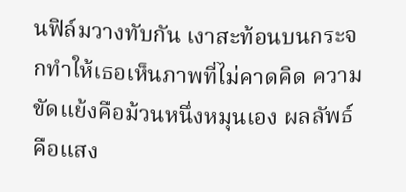นฟิล์มวางทับกัน เงาสะท้อนบนกระจกทำให้เธอเห็นภาพที่ไม่คาดคิด ความขัดแย้งคือม้วนหนึ่งหมุนเอง ผลลัพธ์คือแสง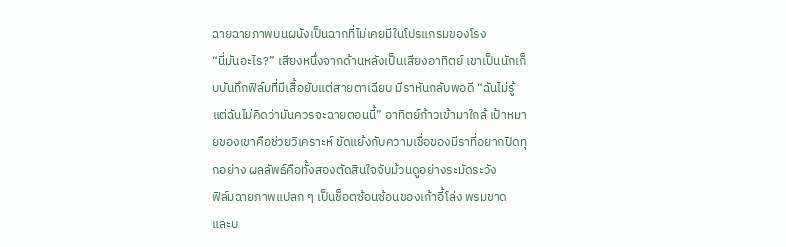ฉายฉายภาพบนผนังเป็นฉากที่ไม่เคยมีในโปรแกรมของโรง
“นี่มันอะไร?” เสียงหนึ่งจากด้านหลังเป็นเสียงอาทิตย์ เขาเป็นนักเก็บบันทึกฟิล์มที่มีเสื้อยับแต่สายตาเฉียบ มีราหันกลับพอดี “ฉันไม่รู้ แต่ฉันไม่คิดว่ามันควรจะฉายตอนนี้” อาทิตย์ก้าวเข้ามาใกล้ เป้าหมายของเขาคือช่วยวิเคราะห์ ขัดแย้งกับความเชื่อของมีราที่อยากปิดทุกอย่าง ผลลัพธ์คือทั้งสองตัดสินใจจับม้วนดูอย่างระมัดระวัง
ฟิล์มฉายภาพแปลก ๆ เป็นช็อตซ้อนซ้อนของเก้าอี้โล่ง พรมขาด และบ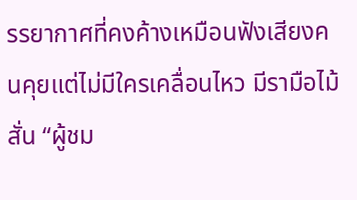รรยากาศที่คงค้างเหมือนฟังเสียงคนคุยแต่ไม่มีใครเคลื่อนไหว มีรามือไม้สั่น “ผู้ชม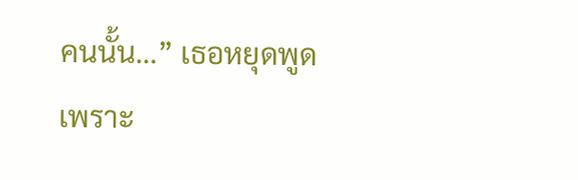คนนั้น…” เธอหยุดพูดเพราะ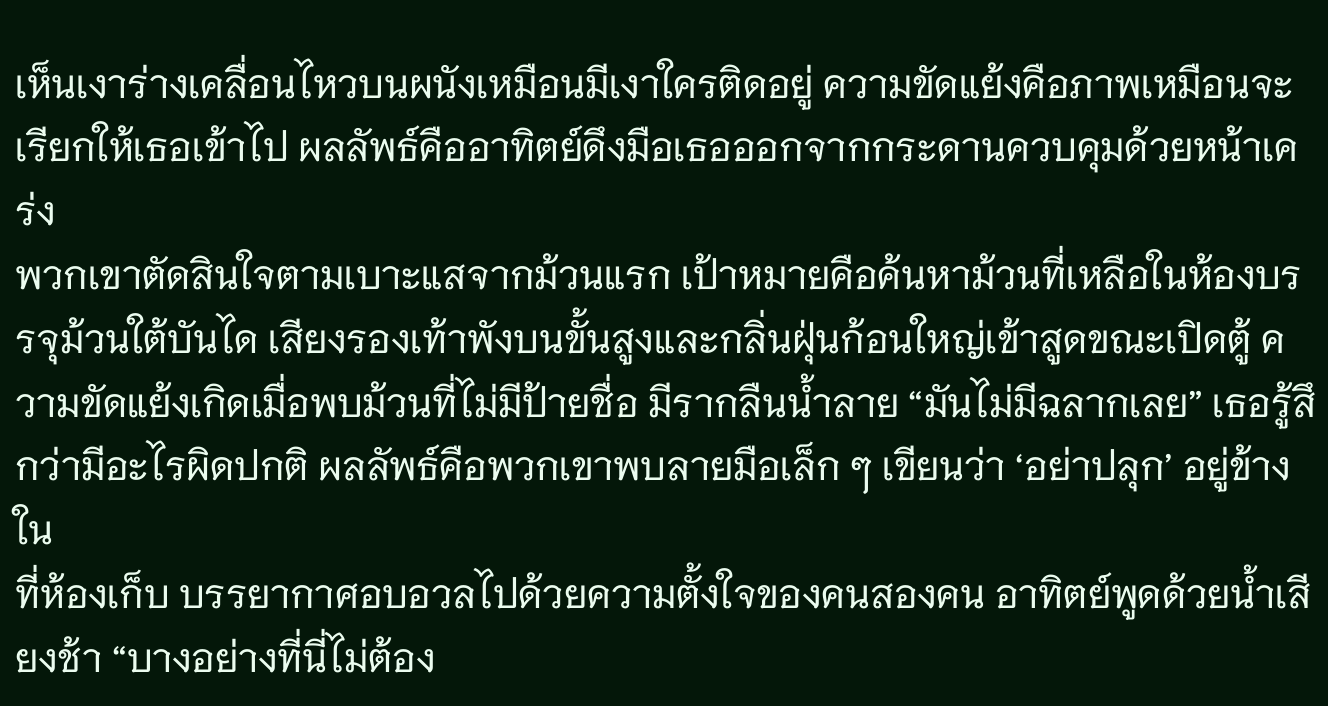เห็นเงาร่างเคลื่อนไหวบนผนังเหมือนมีเงาใครติดอยู่ ความขัดแย้งคือภาพเหมือนจะเรียกให้เธอเข้าไป ผลลัพธ์คืออาทิตย์ดึงมือเธอออกจากกระดานควบคุมด้วยหน้าเคร่ง
พวกเขาตัดสินใจตามเบาะแสจากม้วนแรก เป้าหมายคือค้นหาม้วนที่เหลือในห้องบรรจุม้วนใต้บันได เสียงรองเท้าพังบนขั้นสูงและกลิ่นฝุ่นก้อนใหญ่เข้าสูดขณะเปิดตู้ ความขัดแย้งเกิดเมื่อพบม้วนที่ไม่มีป้ายชื่อ มีรากลืนน้ำลาย “มันไม่มีฉลากเลย” เธอรู้สึกว่ามีอะไรผิดปกติ ผลลัพธ์คือพวกเขาพบลายมือเล็ก ๆ เขียนว่า ‘อย่าปลุก’ อยู่ข้างใน
ที่ห้องเก็บ บรรยากาศอบอวลไปด้วยความตั้งใจของคนสองคน อาทิตย์พูดด้วยน้ำเสียงช้า “บางอย่างที่นี่ไม่ต้อง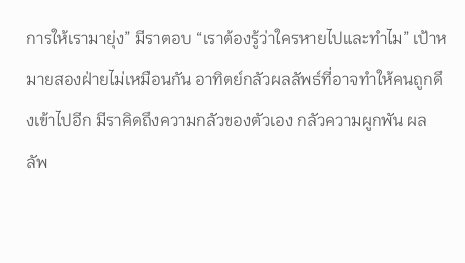การให้เรามายุ่ง” มีราตอบ “เราต้องรู้ว่าใครหายไปและทำไม” เป้าหมายสองฝ่ายไม่เหมือนกัน อาทิตย์กลัวผลลัพธ์ที่อาจทำให้คนถูกดึงเข้าไปอีก มีราคิดถึงความกลัวของตัวเอง กลัวความผูกพัน ผลลัพ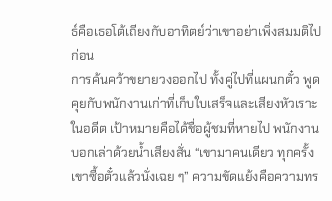ธ์คือเธอโต้เถียงกับอาทิตย์ว่าเขาอย่าเพิ่งสมมติไปก่อน
การค้นคว้าขยายวงออกไป ทั้งคู่ไปที่แผนกตั๋ว พูดคุยกับพนักงานเก่าที่เก็บใบเสร็จและเสียงหัวเราะในอดีต เป้าหมายคือได้ชื่อผู้ชมที่หายไป พนักงานบอกเล่าด้วยน้ำเสียงสั่น “เขามาคนเดียว ทุกครั้งเขาซื้อตั๋วแล้วนั่งเฉย ๆ” ความขัดแย้งคือความทร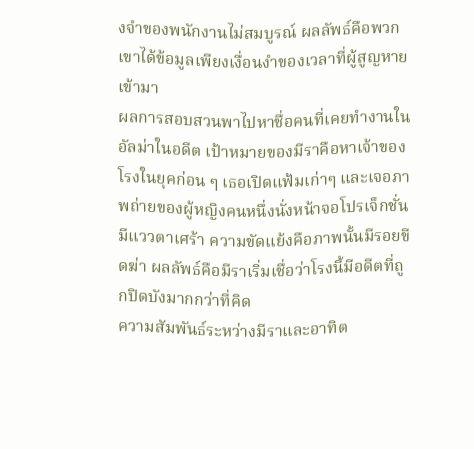งจำของพนักงานไม่สมบูรณ์ ผลลัพธ์คือพวกเขาได้ข้อมูลเพียงเงื่อนงำของเวลาที่ผู้สูญหายเข้ามา
ผลการสอบสวนพาไปหาชื่อคนที่เคยทำงานในอัลม่าในอดีต เป้าหมายของมีราคือหาเจ้าของโรงในยุคก่อน ๆ เธอเปิดแฟ้มเก่าๆ และเจอภาพถ่ายของผู้หญิงคนหนึ่งนั่งหน้าจอโปรเจ็กชั่นมีแววตาเศร้า ความขัดแย้งคือภาพนั้นมีรอยขีดฆ่า ผลลัพธ์คือมีราเริ่มเชื่อว่าโรงนี้มีอดีตที่ถูกปิดบังมากกว่าที่คิด
ความสัมพันธ์ระหว่างมีราและอาทิต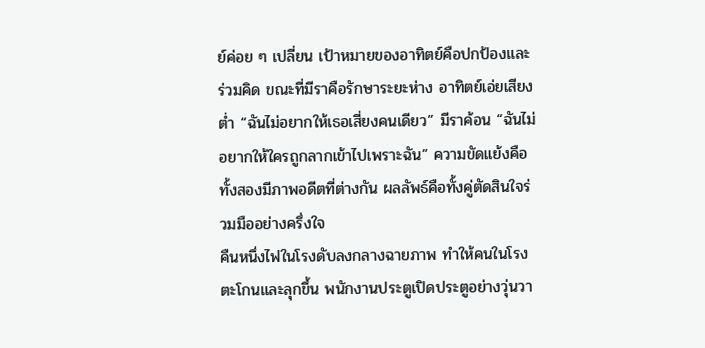ย์ค่อย ๆ เปลี่ยน เป้าหมายของอาทิตย์คือปกป้องและร่วมคิด ขณะที่มีราคือรักษาระยะห่าง อาทิตย์เอ่ยเสียงต่ำ “ฉันไม่อยากให้เธอเสี่ยงคนเดียว” มีราค้อน “ฉันไม่อยากให้ใครถูกลากเข้าไปเพราะฉัน” ความขัดแย้งคือทั้งสองมีภาพอดีตที่ต่างกัน ผลลัพธ์คือทั้งคู่ตัดสินใจร่วมมืออย่างครึ่งใจ
คืนหนึ่งไฟในโรงดับลงกลางฉายภาพ ทำให้คนในโรงตะโกนและลุกขึ้น พนักงานประตูเปิดประตูอย่างวุ่นวา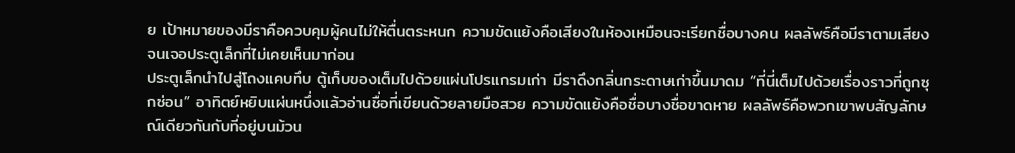ย เป้าหมายของมีราคือควบคุมผู้คนไม่ให้ตื่นตระหนก ความขัดแย้งคือเสียงในห้องเหมือนจะเรียกชื่อบางคน ผลลัพธ์คือมีราตามเสียงจนเจอประตูเล็กที่ไม่เคยเห็นมาก่อน
ประตูเล็กนำไปสู่โถงแคบทึบ ตู้เก็บของเต็มไปด้วยแผ่นโปรแกรมเก่า มีราดึงกลิ่นกระดาษเก่าขึ้นมาดม “ที่นี่เต็มไปด้วยเรื่องราวที่ถูกซุกซ่อน” อาทิตย์หยิบแผ่นหนึ่งแล้วอ่านชื่อที่เขียนด้วยลายมือสวย ความขัดแย้งคือชื่อบางชื่อขาดหาย ผลลัพธ์คือพวกเขาพบสัญลักษณ์เดียวกันกับที่อยู่บนม้วน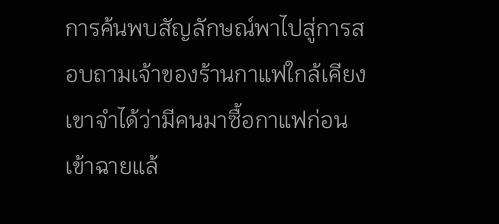การค้นพบสัญลักษณ์พาไปสู่การสอบถามเจ้าของร้านกาแฟใกล้เคียง เขาจำได้ว่ามีคนมาซื้อกาแฟก่อนเข้าฉายแล้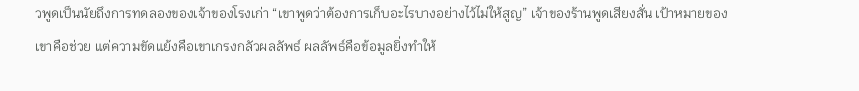วพูดเป็นนัยถึงการทดลองของเจ้าของโรงเก่า “เขาพูดว่าต้องการเก็บอะไรบางอย่างไว้ไม่ให้สูญ” เจ้าของร้านพูดเสียงสั่น เป้าหมายของเขาคือช่วย แต่ความขัดแย้งคือเขาเกรงกลัวผลลัพธ์ ผลลัพธ์คือข้อมูลยิ่งทำให้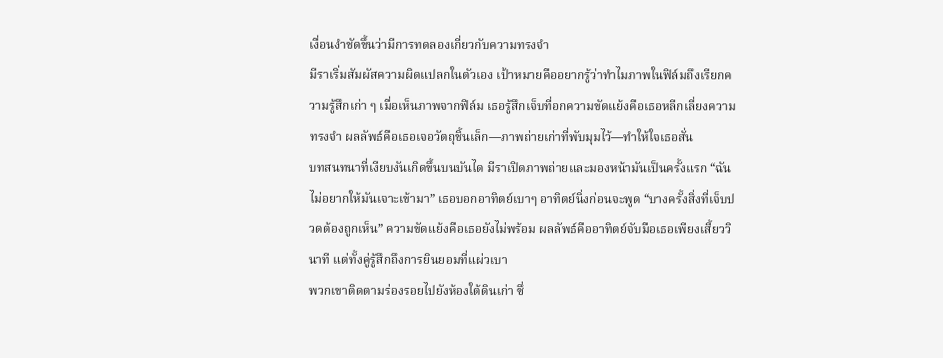เงื่อนงำชัดขึ้นว่ามีการทดลองเกี่ยวกับความทรงจำ
มีราเริ่มสัมผัสความผิดแปลกในตัวเอง เป้าหมายคืออยากรู้ว่าทำไมภาพในฟิล์มถึงเรียกความรู้สึกเก่า ๆ เมื่อเห็นภาพจากฟิล์ม เธอรู้สึกเจ็บที่อกความขัดแย้งคือเธอหลีกเลี่ยงความทรงจำ ผลลัพธ์คือเธอเจอวัตถุชิ้นเล็ก—ภาพถ่ายเก่าที่พับมุมไว้—ทำให้ใจเธอสั่น
บทสนทนาที่เงียบงันเกิดขึ้นบนบันได มีราเปิดภาพถ่ายและมองหน้ามันเป็นครั้งแรก “ฉันไม่อยากให้มันเจาะเข้ามา” เธอบอกอาทิตย์เบาๆ อาทิตย์นิ่งก่อนจะพูด “บางครั้งสิ่งที่เจ็บปวดต้องถูกเห็น” ความขัดแย้งคือเธอยังไม่พร้อม ผลลัพธ์คืออาทิตย์จับมือเธอเพียงเสี้ยววินาที แต่ทั้งคู่รู้สึกถึงการยินยอมที่แผ่วเบา
พวกเขาติดตามร่องรอยไปยังห้องใต้ดินเก่า ซึ่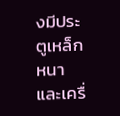งมีประตูเหล็กหนาและเครื่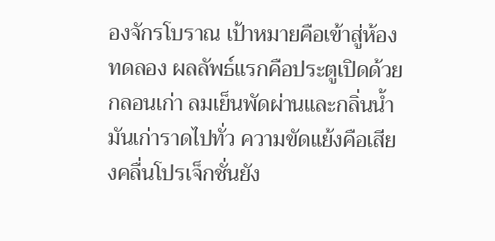องจักรโบราณ เป้าหมายคือเข้าสู่ห้องทดลอง ผลลัพธ์แรกคือประตูเปิดด้วยกลอนเก่า ลมเย็นพัดผ่านและกลิ่นน้ำมันเก่าราดไปทั่ว ความขัดแย้งคือเสียงคลื่นโปรเจ็กชั่นยัง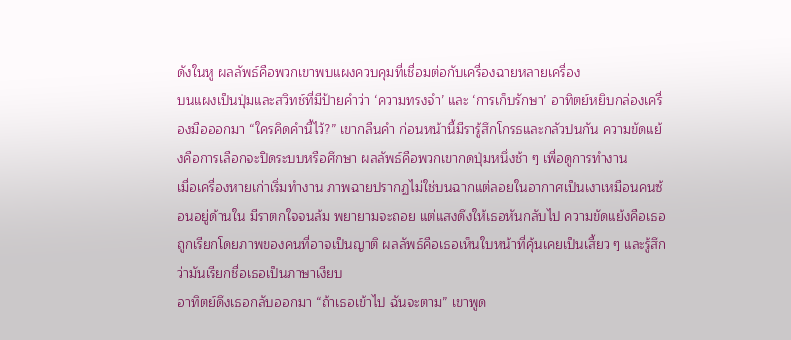ดังในหู ผลลัพธ์คือพวกเขาพบแผงควบคุมที่เชื่อมต่อกับเครื่องฉายหลายเครื่อง
บนแผงเป็นปุ่มและสวิทช์ที่มีป้ายคำว่า ‘ความทรงจำ’ และ ‘การเก็บรักษา’ อาทิตย์หยิบกล่องเครื่องมือออกมา “ใครคิดคำนี้ไว้?” เขากลืนคำ ก่อนหน้านี้มีรารู้สึกโกรธและกลัวปนกัน ความขัดแย้งคือการเลือกจะปิดระบบหรือศึกษา ผลลัพธ์คือพวกเขากดปุ่มหนึ่งช้า ๆ เพื่อดูการทำงาน
เมื่อเครื่องหายเก่าเริ่มทำงาน ภาพฉายปรากฏไม่ใช่บนฉากแต่ลอยในอากาศเป็นเงาเหมือนคนซ้อนอยู่ด้านใน มีราตกใจจนล้ม พยายามจะถอย แต่แสงดึงให้เธอหันกลับไป ความขัดแย้งคือเธอถูกเรียกโดยภาพของคนที่อาจเป็นญาติ ผลลัพธ์คือเธอเห็นใบหน้าที่คุ้นเคยเป็นเสี้ยว ๆ และรู้สึกว่ามันเรียกชื่อเธอเป็นภาษาเงียบ
อาทิตย์ดึงเธอกลับออกมา “ถ้าเธอเข้าไป ฉันจะตาม” เขาพูด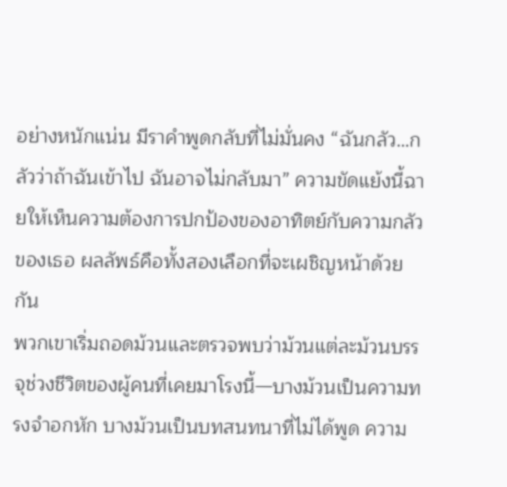อย่างหนักแน่น มีราคำพูดกลับที่ไม่มั่นคง “ฉันกลัว…กลัวว่าถ้าฉันเข้าไป ฉันอาจไม่กลับมา” ความขัดแย้งนี้ฉายให้เห็นความต้องการปกป้องของอาทิตย์กับความกลัวของเธอ ผลลัพธ์คือทั้งสองเลือกที่จะเผชิญหน้าด้วยกัน
พวกเขาเริ่มถอดม้วนและตรวจพบว่าม้วนแต่ละม้วนบรรจุช่วงชีวิตของผู้คนที่เคยมาโรงนี้—บางม้วนเป็นความทรงจำอกหัก บางม้วนเป็นบทสนทนาที่ไม่ได้พูด ความ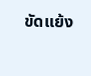ขัดแย้ง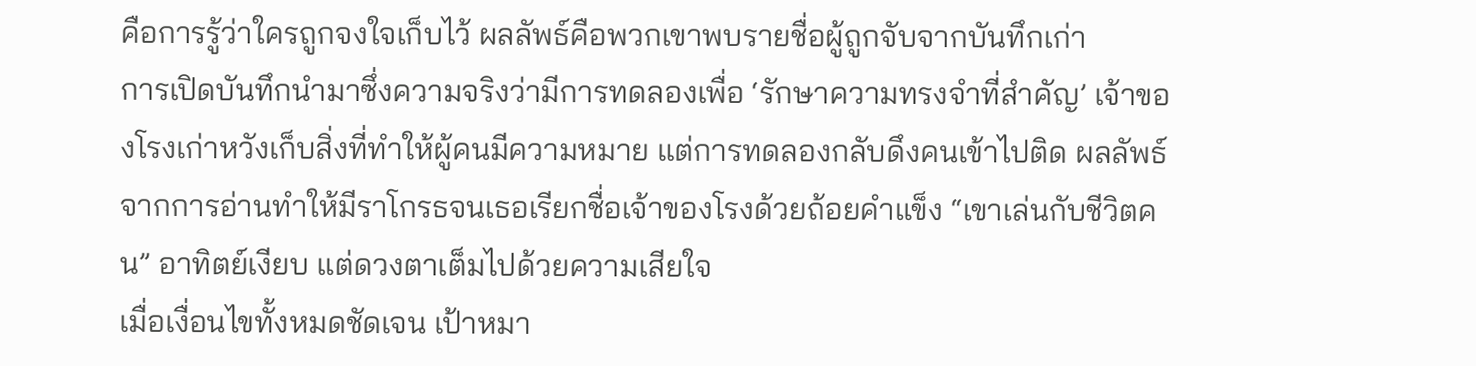คือการรู้ว่าใครถูกจงใจเก็บไว้ ผลลัพธ์คือพวกเขาพบรายชื่อผู้ถูกจับจากบันทึกเก่า
การเปิดบันทึกนำมาซึ่งความจริงว่ามีการทดลองเพื่อ ‘รักษาความทรงจำที่สำคัญ’ เจ้าของโรงเก่าหวังเก็บสิ่งที่ทำให้ผู้คนมีความหมาย แต่การทดลองกลับดึงคนเข้าไปติด ผลลัพธ์จากการอ่านทำให้มีราโกรธจนเธอเรียกชื่อเจ้าของโรงด้วยถ้อยคำแข็ง “เขาเล่นกับชีวิตคน” อาทิตย์เงียบ แต่ดวงตาเต็มไปด้วยความเสียใจ
เมื่อเงื่อนไขทั้งหมดชัดเจน เป้าหมา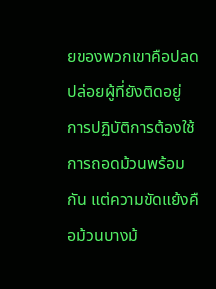ยของพวกเขาคือปลดปล่อยผู้ที่ยังติดอยู่ การปฏิบัติการต้องใช้การถอดม้วนพร้อมกัน แต่ความขัดแย้งคือม้วนบางม้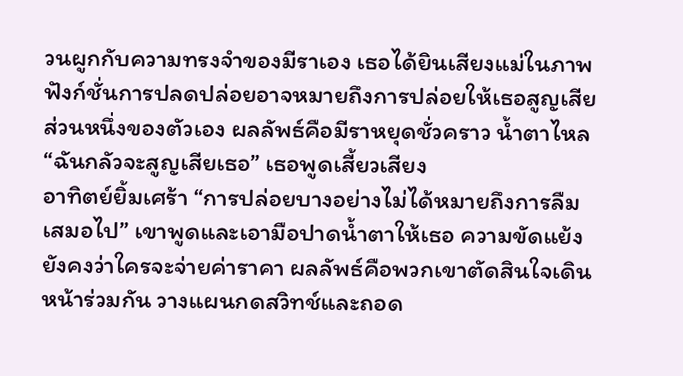วนผูกกับความทรงจำของมีราเอง เธอได้ยินเสียงแม่ในภาพ ฟังก์ชั่นการปลดปล่อยอาจหมายถึงการปล่อยให้เธอสูญเสียส่วนหนึ่งของตัวเอง ผลลัพธ์คือมีราหยุดชั่วคราว น้ำตาไหล “ฉันกลัวจะสูญเสียเธอ” เธอพูดเสี้ยวเสียง
อาทิตย์ยิ้มเศร้า “การปล่อยบางอย่างไม่ได้หมายถึงการลืมเสมอไป” เขาพูดและเอามือปาดน้ำตาให้เธอ ความขัดแย้งยังคงว่าใครจะจ่ายค่าราคา ผลลัพธ์คือพวกเขาตัดสินใจเดินหน้าร่วมกัน วางแผนกดสวิทช์และถอด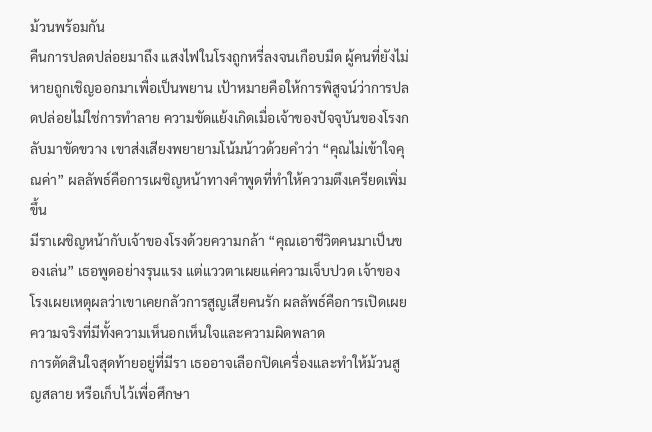ม้วนพร้อมกัน
คืนการปลดปล่อยมาถึง แสงไฟในโรงถูกหรี่ลงจนเกือบมืด ผู้คนที่ยังไม่หายถูกเชิญออกมาเพื่อเป็นพยาน เป้าหมายคือให้การพิสูจน์ว่าการปลดปล่อยไม่ใช่การทำลาย ความขัดแย้งเกิดเมื่อเจ้าของปัจจุบันของโรงกลับมาขัดขวาง เขาส่งเสียงพยายามโน้มน้าวด้วยคำว่า “คุณไม่เข้าใจคุณค่า” ผลลัพธ์คือการเผชิญหน้าทางคำพูดที่ทำให้ความตึงเครียดเพิ่มขึ้น
มีราเผชิญหน้ากับเจ้าของโรงด้วยความกล้า “คุณเอาชีวิตคนมาเป็นของเล่น” เธอพูดอย่างรุนแรง แต่แววตาเผยแค่ความเจ็บปวด เจ้าของโรงเผยเหตุผลว่าเขาเคยกลัวการสูญเสียคนรัก ผลลัพธ์คือการเปิดเผยความจริงที่มีทั้งความเห็นอกเห็นใจและความผิดพลาด
การตัดสินใจสุดท้ายอยู่ที่มีรา เธออาจเลือกปิดเครื่องและทำให้ม้วนสูญสลาย หรือเก็บไว้เพื่อศึกษา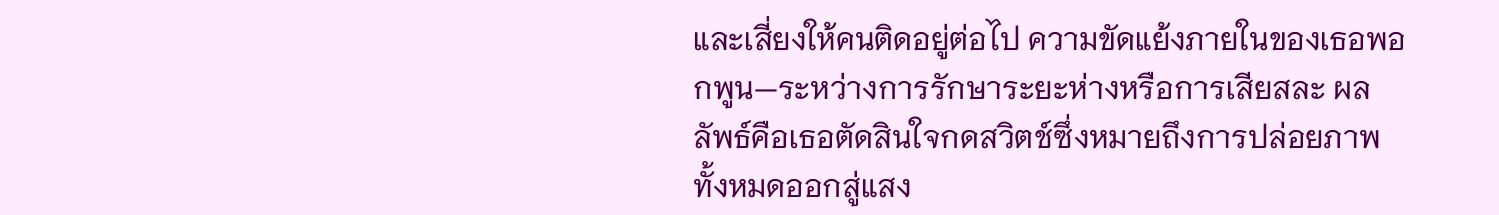และเสี่ยงให้คนติดอยู่ต่อไป ความขัดแย้งภายในของเธอพอกพูน—ระหว่างการรักษาระยะห่างหรือการเสียสละ ผลลัพธ์คือเธอตัดสินใจกดสวิตช์ซึ่งหมายถึงการปล่อยภาพทั้งหมดออกสู่แสง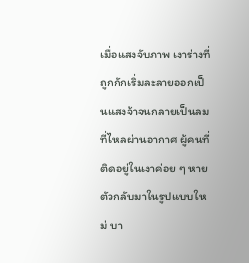เมื่อแสงจับภาพ เงาร่างที่ถูกกักเริ่มละลายออกเป็นแสงจ้าจนกลายเป็นลมที่ไหลผ่านอากาศ ผู้คนที่ติดอยู่ในเงาค่อย ๆ หายตัวกลับมาในรูปแบบใหม่ บา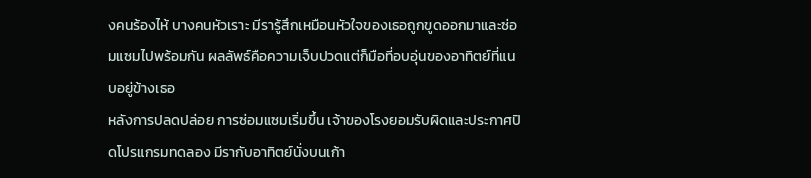งคนร้องไห้ บางคนหัวเราะ มีรารู้สึกเหมือนหัวใจของเธอถูกขูดออกมาและซ่อมแซมไปพร้อมกัน ผลลัพธ์คือความเจ็บปวดแต่ก็มือที่อบอุ่นของอาทิตย์ที่แนบอยู่ข้างเธอ
หลังการปลดปล่อย การซ่อมแซมเริ่มขึ้น เจ้าของโรงยอมรับผิดและประกาศปิดโปรแกรมทดลอง มีรากับอาทิตย์นั่งบนเก้า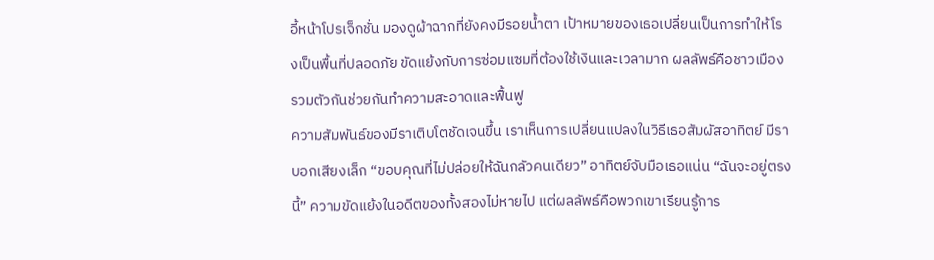อี้หน้าโปรเจ็กชั่น มองดูผ้าฉากที่ยังคงมีรอยน้ำตา เป้าหมายของเธอเปลี่ยนเป็นการทำให้โรงเป็นพื้นที่ปลอดภัย ขัดแย้งกับการซ่อมแซมที่ต้องใช้เงินและเวลามาก ผลลัพธ์คือชาวเมืองรวมตัวกันช่วยกันทำความสะอาดและฟื้นฟู
ความสัมพันธ์ของมีราเติบโตชัดเจนขึ้น เราเห็นการเปลี่ยนแปลงในวิธีเธอสัมผัสอาทิตย์ มีราบอกเสียงเล็ก “ขอบคุณที่ไม่ปล่อยให้ฉันกลัวคนเดียว” อาทิตย์จับมือเธอแน่น “ฉันจะอยู่ตรงนี้” ความขัดแย้งในอดีตของทั้งสองไม่หายไป แต่ผลลัพธ์คือพวกเขาเรียนรู้การ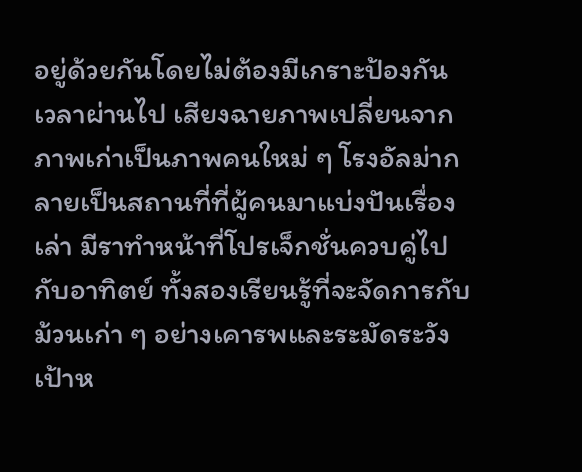อยู่ด้วยกันโดยไม่ต้องมีเกราะป้องกัน
เวลาผ่านไป เสียงฉายภาพเปลี่ยนจากภาพเก่าเป็นภาพคนใหม่ ๆ โรงอัลม่ากลายเป็นสถานที่ที่ผู้คนมาแบ่งปันเรื่องเล่า มีราทำหน้าที่โปรเจ็กชั่นควบคู่ไปกับอาทิตย์ ทั้งสองเรียนรู้ที่จะจัดการกับม้วนเก่า ๆ อย่างเคารพและระมัดระวัง เป้าห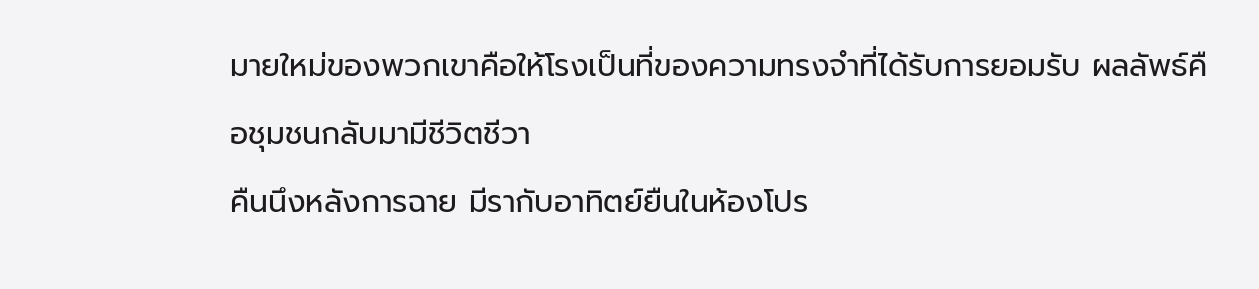มายใหม่ของพวกเขาคือให้โรงเป็นที่ของความทรงจำที่ได้รับการยอมรับ ผลลัพธ์คือชุมชนกลับมามีชีวิตชีวา
คืนนึงหลังการฉาย มีรากับอาทิตย์ยืนในห้องโปร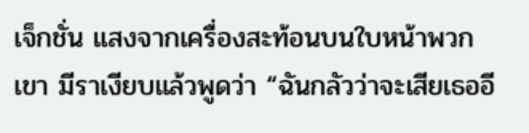เจ็กชั่น แสงจากเครื่องสะท้อนบนใบหน้าพวกเขา มีราเงียบแล้วพูดว่า “ฉันกลัวว่าจะเสียเธออี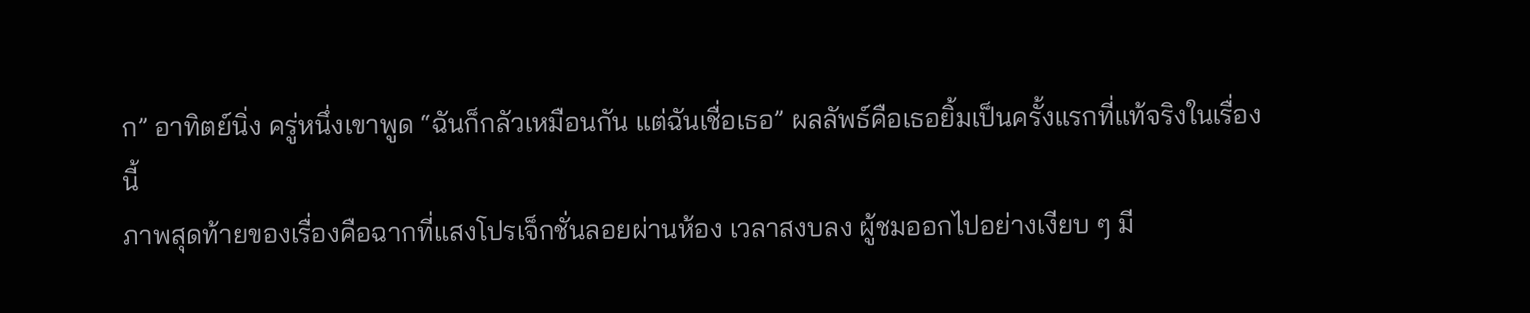ก” อาทิตย์นิ่ง ครู่หนึ่งเขาพูด “ฉันก็กลัวเหมือนกัน แต่ฉันเชื่อเธอ” ผลลัพธ์คือเธอยิ้มเป็นครั้งแรกที่แท้จริงในเรื่องนี้
ภาพสุดท้ายของเรื่องคือฉากที่แสงโปรเจ็กชั่นลอยผ่านห้อง เวลาสงบลง ผู้ชมออกไปอย่างเงียบ ๆ มี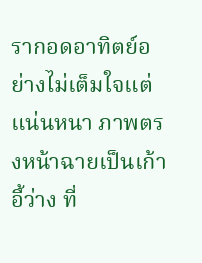รากอดอาทิตย์อย่างไม่เต็มใจแต่แน่นหนา ภาพตรงหน้าฉายเป็นเก้าอี้ว่าง ที่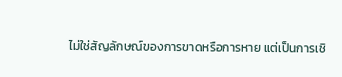ไม่ใช่สัญลักษณ์ของการขาดหรือการหาย แต่เป็นการเชิ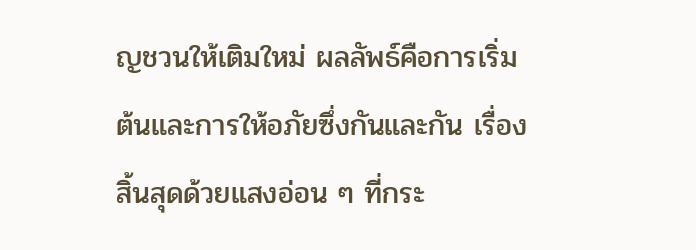ญชวนให้เติมใหม่ ผลลัพธ์คือการเริ่มต้นและการให้อภัยซึ่งกันและกัน เรื่องสิ้นสุดด้วยแสงอ่อน ๆ ที่กระ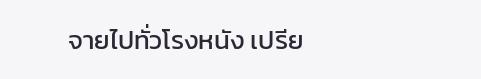จายไปทั่วโรงหนัง เปรีย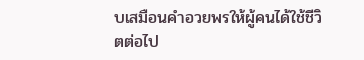บเสมือนคำอวยพรให้ผู้คนได้ใช้ชีวิตต่อไป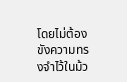โดยไม่ต้องขังความทรงจำไว้ในม้ว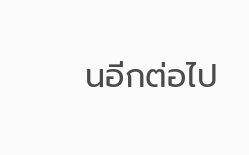นอีกต่อไป